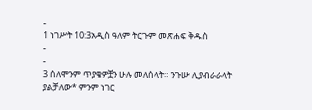-
1 ነገሥት 10:3አዲስ ዓለም ትርጉም መጽሐፍ ቅዱስ
-
-
3 ሰለሞንም ጥያቄዎቿን ሁሉ መለሰላት። ንጉሡ ሊያብራራላት ያልቻለው* ምንም ነገር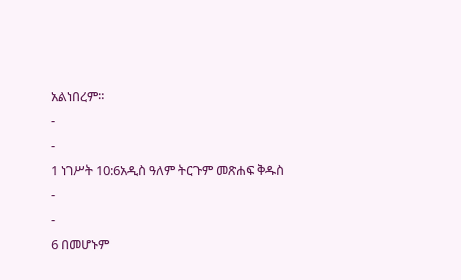አልነበረም።
-
-
1 ነገሥት 10:6አዲስ ዓለም ትርጉም መጽሐፍ ቅዱስ
-
-
6 በመሆኑም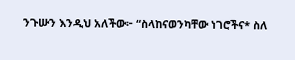ንጉሡን እንዲህ አለችው፦ “ስላከናወንካቸው ነገሮችና* ስለ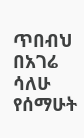ጥበብህ በአገሬ ሳለሁ የሰማሁት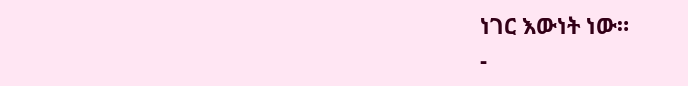ነገር እውነት ነው።
-